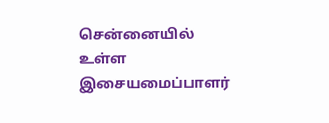சென்னையில் உள்ள இசையமைப்பாளர்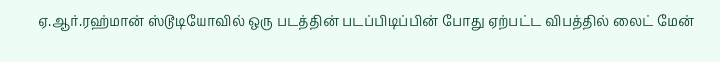ஏ.ஆர்.ரஹ்மான் ஸ்டூடியோவில் ஒரு படத்தின் படப்பிடிப்பின் போது ஏற்பட்ட விபத்தில் லைட் மேன்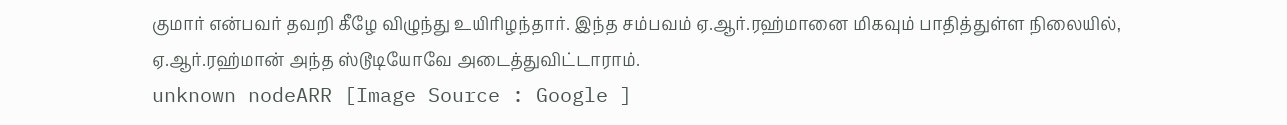குமார் என்பவர் தவறி கீழே விழுந்து உயிரிழந்தார். இந்த சம்பவம் ஏ.ஆர்.ரஹ்மானை மிகவும் பாதித்துள்ள நிலையில், ஏ.ஆர்.ரஹ்மான் அந்த ஸ்டூடியோவே அடைத்துவிட்டாராம்.
unknown nodeARR [Image Source : Google ]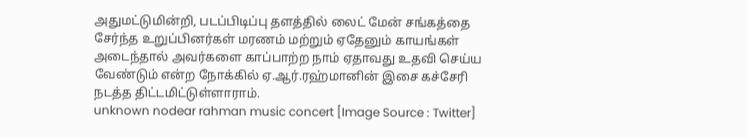அதுமட்டுமின்றி, படப்பிடிப்பு தளத்தில் லைட் மேன் சங்கத்தை சேர்ந்த உறுப்பினர்கள் மரணம் மற்றும் ஏதேனும் காயங்கள் அடைந்தால் அவர்களை காப்பாற்ற நாம் ஏதாவது உதவி செய்ய வேண்டும் என்ற நோக்கில் ஏ.ஆர்.ரஹ்மானின் இசை கச்சேரி நடத்த திட்டமிட்டுள்ளாராம்.
unknown nodear rahman music concert [Image Source : Twitter]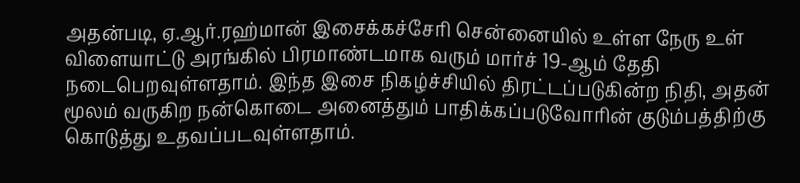அதன்படி, ஏ.ஆர்.ரஹ்மான் இசைக்கச்சேரி சென்னையில் உள்ள நேரு உள் விளையாட்டு அரங்கில் பிரமாண்டமாக வரும் மார்ச் 19-ஆம் தேதி நடைபெறவுள்ளதாம். இந்த இசை நிகழ்ச்சியில் திரட்டப்படுகின்ற நிதி, அதன் மூலம் வருகிற நன்கொடை அனைத்தும் பாதிக்கப்படுவோரின் குடும்பத்திற்கு கொடுத்து உதவப்படவுள்ளதாம்.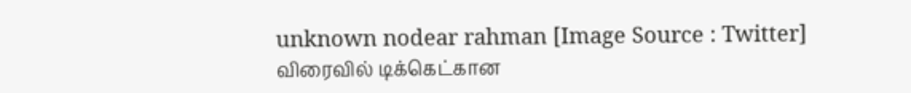unknown nodear rahman [Image Source : Twitter]
விரைவில் டிக்கெட்கான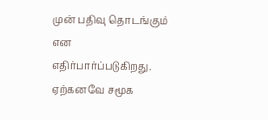முன் பதிவு தொடங்கும் என எதிர்பார்ப்படுகிறது. ஏற்கனவே சமூக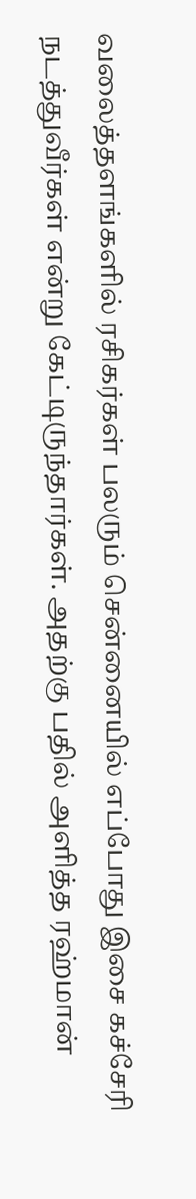வலைத்தளங்களில் ரசிகர்கள் பலரும் சென்னையில் எப்போது இசை கச்சேரி நடத்துவீர்கள் என்று கேட்டிருந்தார்கள். அதற்கு பதில் அளித்த ரஹ்மான்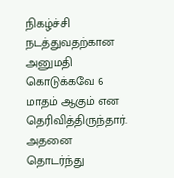நிகழ்ச்சி நடத்துவதற்கான அனுமதி கொடுக்கவே 6 மாதம் ஆகும் என தெரிவித்திருந்தார். அதனை தொடர்ந்து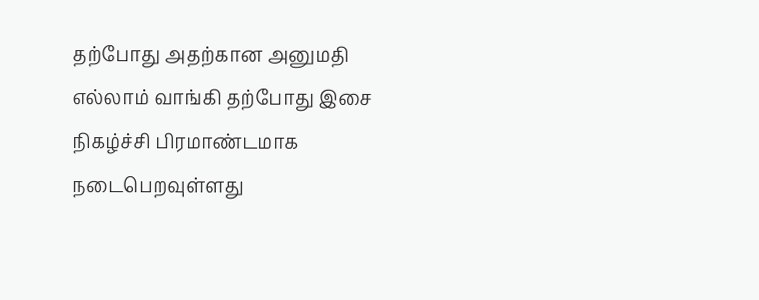தற்போது அதற்கான அனுமதி எல்லாம் வாங்கி தற்போது இசை நிகழ்ச்சி பிரமாண்டமாக நடைபெறவுள்ளது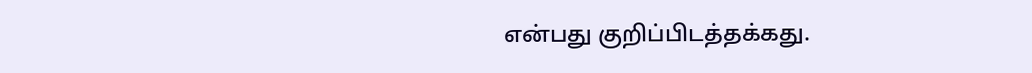என்பது குறிப்பிடத்தக்கது.